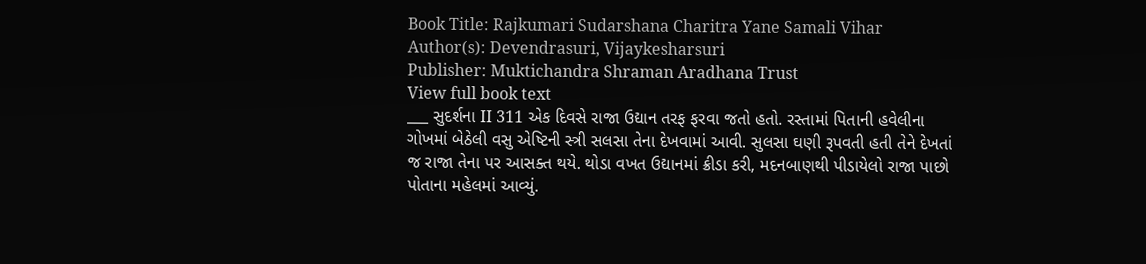Book Title: Rajkumari Sudarshana Charitra Yane Samali Vihar
Author(s): Devendrasuri, Vijaykesharsuri
Publisher: Muktichandra Shraman Aradhana Trust
View full book text
___ સુદર્શના II 311 એક દિવસે રાજા ઉદ્યાન તરફ ફરવા જતો હતો. રસ્તામાં પિતાની હવેલીના ગોખમાં બેઠેલી વસુ એષ્ટિની સ્ત્રી સલસા તેના દેખવામાં આવી. સુલસા ઘણી રૂપવતી હતી તેને દેખતાં જ રાજા તેના પર આસક્ત થયે. થોડા વખત ઉદ્યાનમાં ક્રીડા કરી, મદનબાણથી પીડાયેલો રાજા પાછો પોતાના મહેલમાં આવ્યું.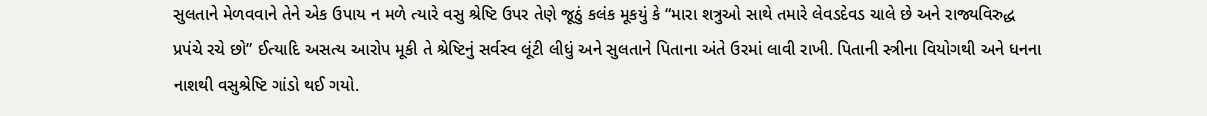સુલતાને મેળવવાને તેને એક ઉપાય ન મળે ત્યારે વસુ શ્રેષ્ટિ ઉપર તેણે જૂઠું કલંક મૂકયું કે “મારા શત્રુઓ સાથે તમારે લેવડદેવડ ચાલે છે અને રાજ્યવિરુદ્ધ પ્રપંચે રચે છો” ઈત્યાદિ અસત્ય આરોપ મૂકી તે શ્રેષ્ટિનું સર્વસ્વ લૂંટી લીધું અને સુલતાને પિતાના અંતે ઉરમાં લાવી રાખી. પિતાની સ્ત્રીના વિયોગથી અને ધનના નાશથી વસુશ્રેષ્ટિ ગાંડો થઈ ગયો.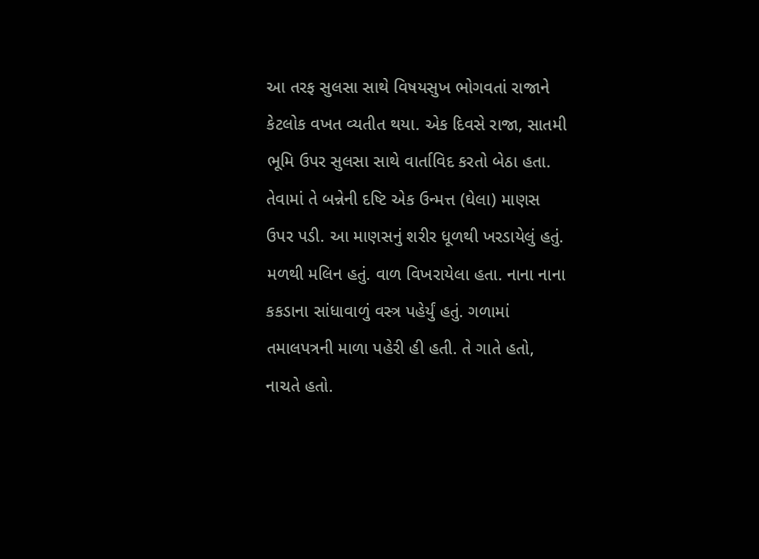આ તરફ સુલસા સાથે વિષયસુખ ભોગવતાં રાજાને કેટલોક વખત વ્યતીત થયા. એક દિવસે રાજા, સાતમી ભૂમિ ઉપર સુલસા સાથે વાર્તાવિદ કરતો બેઠા હતા. તેવામાં તે બન્નેની દષ્ટિ એક ઉન્મત્ત (ઘેલા) માણસ ઉપર પડી. આ માણસનું શરીર ધૂળથી ખરડાયેલું હતું. મળથી મલિન હતું. વાળ વિખરાયેલા હતા. નાના નાના કકડાના સાંધાવાળું વસ્ત્ર પહેર્યું હતું. ગળામાં તમાલપત્રની માળા પહેરી હી હતી. તે ગાતે હતો, નાચતે હતો.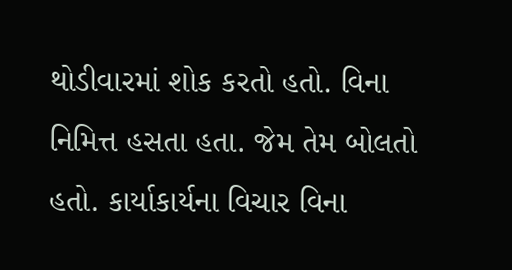થોડીવારમાં શોક કરતો હતો. વિના નિમિત્ત હસતા હતા. જેમ તેમ બોલતો હતો. કાર્યાકાર્યના વિચાર વિના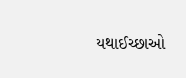યથાઈચ્છાઓ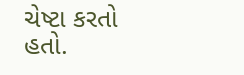ચેષ્ટા કરતો હતો.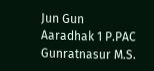Jun Gun Aaradhak 1 P.PAC Gunratnasur M.S.